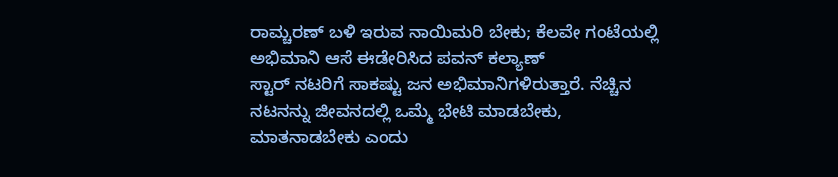ರಾಮ್ಚರಣ್ ಬಳಿ ಇರುವ ನಾಯಿಮರಿ ಬೇಕು; ಕೆಲವೇ ಗಂಟೆಯಲ್ಲಿ ಅಭಿಮಾನಿ ಆಸೆ ಈಡೇರಿಸಿದ ಪವನ್ ಕಲ್ಯಾಣ್
ಸ್ಟಾರ್ ನಟರಿಗೆ ಸಾಕಷ್ಟು ಜನ ಅಭಿಮಾನಿಗಳಿರುತ್ತಾರೆ. ನೆಚ್ಚಿನ ನಟನನ್ನು ಜೀವನದಲ್ಲಿ ಒಮ್ಮೆ ಭೇಟಿ ಮಾಡಬೇಕು, ಮಾತನಾಡಬೇಕು ಎಂದು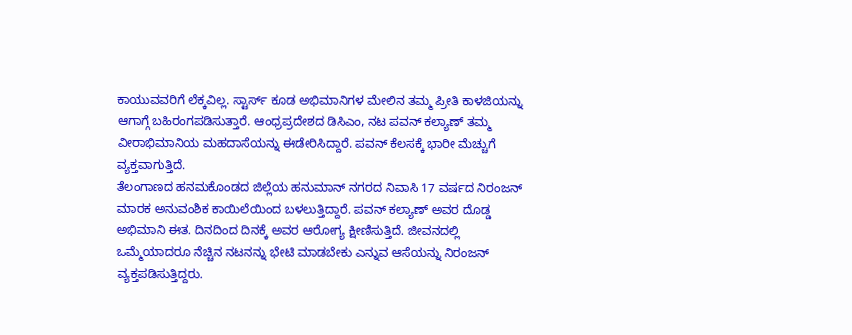ಕಾಯುವವರಿಗೆ ಲೆಕ್ಕವಿಲ್ಲ. ಸ್ಟಾರ್ಸ್ ಕೂಡ ಅಭಿಮಾನಿಗಳ ಮೇಲಿನ ತಮ್ಮ ಪ್ರೀತಿ ಕಾಳಜಿಯನ್ನು ಆಗಾಗ್ಗೆ ಬಹಿರಂಗಪಡಿಸುತ್ತಾರೆ. ಆಂಧ್ರಪ್ರದೇಶದ ಡಿಸಿಎಂ, ನಟ ಪವನ್ ಕಲ್ಯಾಣ್ ತಮ್ಮ ವೀರಾಭಿಮಾನಿಯ ಮಹದಾಸೆಯನ್ನು ಈಡೇರಿಸಿದ್ದಾರೆ. ಪವನ್ ಕೆಲಸಕ್ಕೆ ಭಾರೀ ಮೆಚ್ಚುಗೆ ವ್ಯಕ್ತವಾಗುತ್ತಿದೆ.
ತೆಲಂಗಾಣದ ಹನಮಕೊಂಡದ ಜಿಲ್ಲೆಯ ಹನುಮಾನ್ ನಗರದ ನಿವಾಸಿ 17 ವರ್ಷದ ನಿರಂಜನ್ ಮಾರಕ ಅನುವಂಶಿಕ ಕಾಯಿಲೆಯಿಂದ ಬಳಲುತ್ತಿದ್ದಾರೆ. ಪವನ್ ಕಲ್ಯಾಣ್ ಅವರ ದೊಡ್ಡ ಅಭಿಮಾನಿ ಈತ. ದಿನದಿಂದ ದಿನಕ್ಕೆ ಅವರ ಆರೋಗ್ಯ ಕ್ಷೀಣಿಸುತ್ತಿದೆ. ಜೀವನದಲ್ಲಿ ಒಮ್ಮೆಯಾದರೂ ನೆಚ್ಚಿನ ನಟನನ್ನು ಭೇಟಿ ಮಾಡಬೇಕು ಎನ್ನುವ ಆಸೆಯನ್ನು ನಿರಂಜನ್ ವ್ಯಕ್ತಪಡಿಸುತ್ತಿದ್ದರು.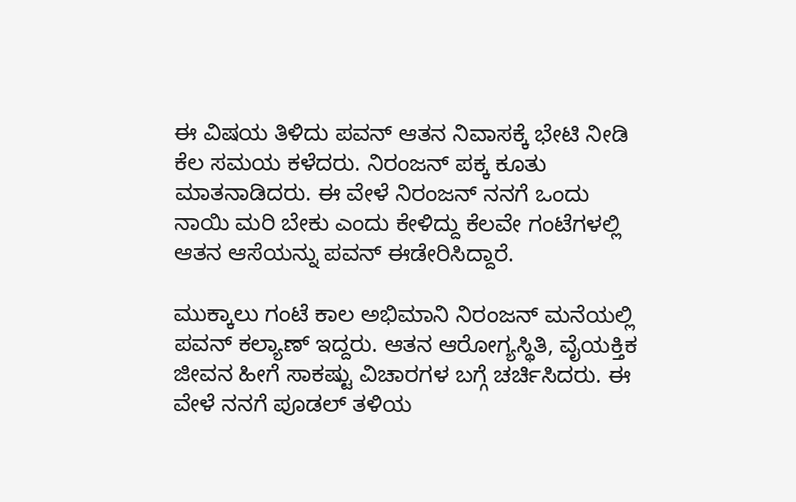ಈ ವಿಷಯ ತಿಳಿದು ಪವನ್ ಆತನ ನಿವಾಸಕ್ಕೆ ಭೇಟಿ ನೀಡಿ ಕೆಲ ಸಮಯ ಕಳೆದರು. ನಿರಂಜನ್ ಪಕ್ಕ ಕೂತು ಮಾತನಾಡಿದರು. ಈ ವೇಳೆ ನಿರಂಜನ್ ನನಗೆ ಒಂದು ನಾಯಿ ಮರಿ ಬೇಕು ಎಂದು ಕೇಳಿದ್ದು ಕೆಲವೇ ಗಂಟೆಗಳಲ್ಲಿ ಆತನ ಆಸೆಯನ್ನು ಪವನ್ ಈಡೇರಿಸಿದ್ದಾರೆ.

ಮುಕ್ಕಾಲು ಗಂಟೆ ಕಾಲ ಅಭಿಮಾನಿ ನಿರಂಜನ್ ಮನೆಯಲ್ಲಿ ಪವನ್ ಕಲ್ಯಾಣ್ ಇದ್ದರು. ಆತನ ಆರೋಗ್ಯಸ್ಥಿತಿ, ವೈಯಕ್ತಿಕ ಜೀವನ ಹೀಗೆ ಸಾಕಷ್ಟು ವಿಚಾರಗಳ ಬಗ್ಗೆ ಚರ್ಚಿಸಿದರು. ಈ ವೇಳೆ ನನಗೆ ಪೂಡಲ್ ತಳಿಯ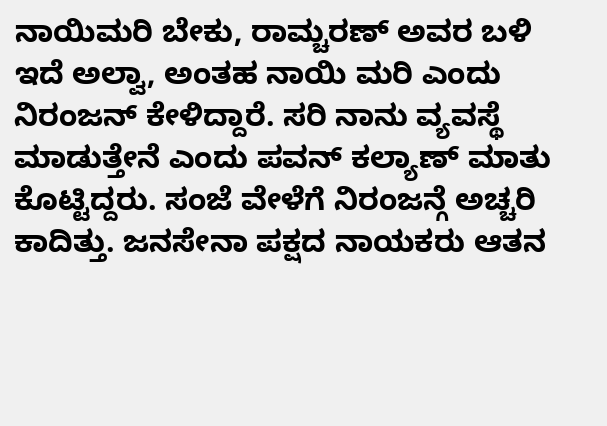ನಾಯಿಮರಿ ಬೇಕು, ರಾಮ್ಚರಣ್ ಅವರ ಬಳಿ ಇದೆ ಅಲ್ವಾ, ಅಂತಹ ನಾಯಿ ಮರಿ ಎಂದು ನಿರಂಜನ್ ಕೇಳಿದ್ದಾರೆ. ಸರಿ ನಾನು ವ್ಯವಸ್ಥೆ ಮಾಡುತ್ತೇನೆ ಎಂದು ಪವನ್ ಕಲ್ಯಾಣ್ ಮಾತು ಕೊಟ್ಟಿದ್ದರು. ಸಂಜೆ ವೇಳೆಗೆ ನಿರಂಜನ್ಗೆ ಅಚ್ಚರಿ ಕಾದಿತ್ತು. ಜನಸೇನಾ ಪಕ್ಷದ ನಾಯಕರು ಆತನ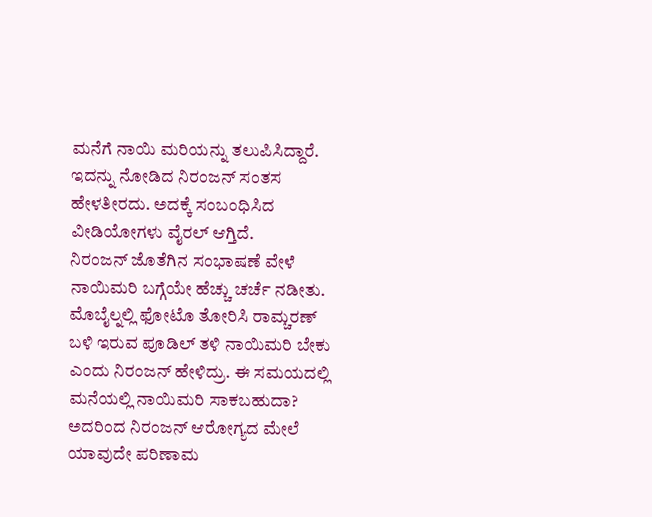ಮನೆಗೆ ನಾಯಿ ಮರಿಯನ್ನು ತಲುಪಿಸಿದ್ದಾರೆ. ಇದನ್ನು ನೋಡಿದ ನಿರಂಜನ್ ಸಂತಸ ಹೇಳತೀರದು. ಅದಕ್ಕೆ ಸಂಬಂಧಿಸಿದ ವೀಡಿಯೋಗಳು ವೈರಲ್ ಆಗ್ತಿದೆ.
ನಿರಂಜನ್ ಜೊತೆಗಿನ ಸಂಭಾಷಣೆ ವೇಳೆ ನಾಯಿಮರಿ ಬಗ್ಗೆಯೇ ಹೆಚ್ಚು ಚರ್ಚೆ ನಡೀತು. ಮೊಬೈಲ್ನಲ್ಲಿ ಫೋಟೊ ತೋರಿಸಿ ರಾಮ್ಚರಣ್ ಬಳಿ ಇರುವ ಪೂಡಿಲ್ ತಳಿ ನಾಯಿಮರಿ ಬೇಕು ಎಂದು ನಿರಂಜನ್ ಹೇಳಿದ್ರು. ಈ ಸಮಯದಲ್ಲಿ ಮನೆಯಲ್ಲಿ ನಾಯಿಮರಿ ಸಾಕಬಹುದಾ? ಅದರಿಂದ ನಿರಂಜನ್ ಆರೋಗ್ಯದ ಮೇಲೆ ಯಾವುದೇ ಪರಿಣಾಮ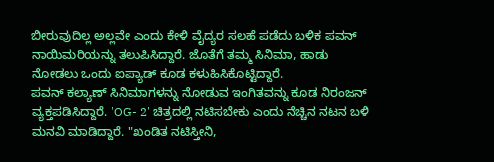ಬೀರುವುದಿಲ್ಲ ಅಲ್ಲವೇ ಎಂದು ಕೇಳಿ ವೈದ್ಯರ ಸಲಹೆ ಪಡೆದು ಬಳಿಕ ಪವನ್ ನಾಯಿಮರಿಯನ್ನು ತಲುಪಿಸಿದ್ದಾರೆ. ಜೊತೆಗೆ ತಮ್ಮ ಸಿನಿಮಾ, ಹಾಡು ನೋಡಲು ಒಂದು ಐಪ್ಯಾಡ್ ಕೂಡ ಕಳುಹಿಸಿಕೊಟ್ಟಿದ್ದಾರೆ.
ಪವನ್ ಕಲ್ಯಾಣ್ ಸಿನಿಮಾಗಳನ್ನು ನೋಡುವ ಇಂಗಿತವನ್ನು ಕೂಡ ನಿರಂಜನ್ ವ್ಯಕ್ತಪಡಿಸಿದ್ದಾರೆ. 'OG- 2' ಚಿತ್ರದಲ್ಲಿ ನಟಿಸಬೇಕು ಎಂದು ನೆಚ್ಚಿನ ನಟನ ಬಳಿ ಮನವಿ ಮಾಡಿದ್ದಾರೆ. "ಖಂಡಿತ ನಟಿಸ್ತೀನಿ,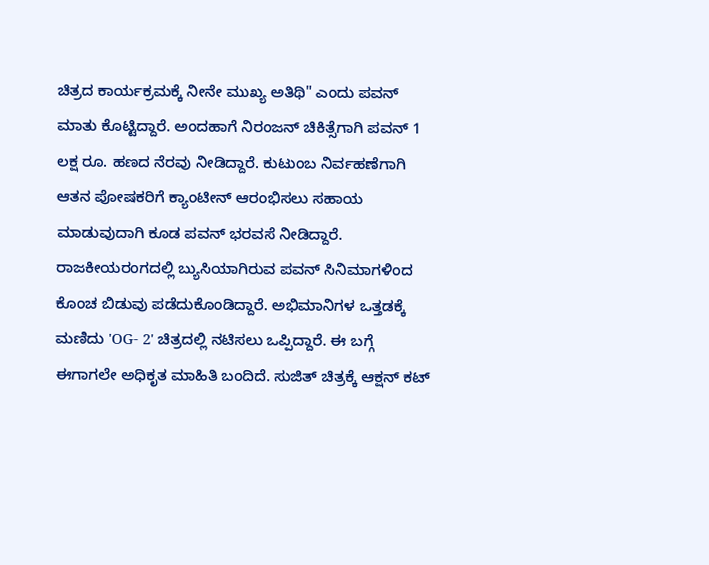ಚಿತ್ರದ ಕಾರ್ಯಕ್ರಮಕ್ಕೆ ನೀನೇ ಮುಖ್ಯ ಅತಿಥಿ" ಎಂದು ಪವನ್ ಮಾತು ಕೊಟ್ಟಿದ್ದಾರೆ. ಅಂದಹಾಗೆ ನಿರಂಜನ್ ಚಿಕಿತ್ಸೆಗಾಗಿ ಪವನ್ 1 ಲಕ್ಷ ರೂ. ಹಣದ ನೆರವು ನೀಡಿದ್ದಾರೆ. ಕುಟುಂಬ ನಿರ್ವಹಣೆಗಾಗಿ ಆತನ ಪೋಷಕರಿಗೆ ಕ್ಯಾಂಟೀನ್ ಆರಂಭಿಸಲು ಸಹಾಯ ಮಾಡುವುದಾಗಿ ಕೂಡ ಪವನ್ ಭರವಸೆ ನೀಡಿದ್ದಾರೆ.
ರಾಜಕೀಯರಂಗದಲ್ಲಿ ಬ್ಯುಸಿಯಾಗಿರುವ ಪವನ್ ಸಿನಿಮಾಗಳಿಂದ ಕೊಂಚ ಬಿಡುವು ಪಡೆದುಕೊಂಡಿದ್ದಾರೆ. ಅಭಿಮಾನಿಗಳ ಒತ್ತಡಕ್ಕೆ ಮಣಿದು 'OG- 2' ಚಿತ್ರದಲ್ಲಿ ನಟಿಸಲು ಒಪ್ಪಿದ್ದಾರೆ. ಈ ಬಗ್ಗೆ ಈಗಾಗಲೇ ಅಧಿಕೃತ ಮಾಹಿತಿ ಬಂದಿದೆ. ಸುಜಿತ್ ಚಿತ್ರಕ್ಕೆ ಆಕ್ಷನ್ ಕಟ್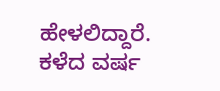ಹೇಳಲಿದ್ದಾರೆ. ಕಳೆದ ವರ್ಷ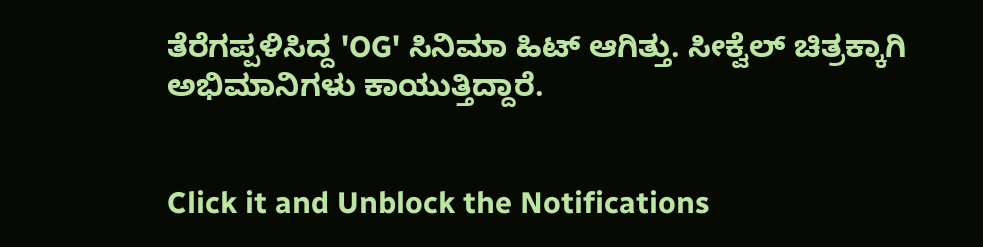ತೆರೆಗಪ್ಪಳಿಸಿದ್ದ 'OG' ಸಿನಿಮಾ ಹಿಟ್ ಆಗಿತ್ತು. ಸೀಕ್ವೆಲ್ ಚಿತ್ರಕ್ಕಾಗಿ ಅಭಿಮಾನಿಗಳು ಕಾಯುತ್ತಿದ್ದಾರೆ.


Click it and Unblock the Notifications